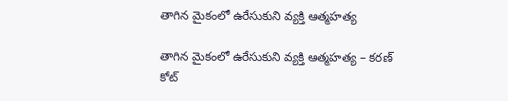తాగిన మైకంలో ఉరేసుకుని వ్యక్తి ఆత్మహత్య

తాగిన మైకంలో ఉరేసుకుని వ్యక్తి ఆత్మహత్య – కరణ్ కోట్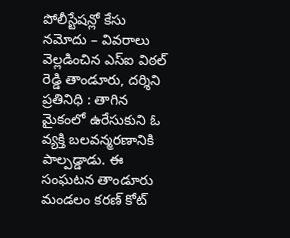పోలీస్టేషన్లో కేసు నమోదు – వివరాలు వెల్లడించిన ఎస్ఐ విఠల్ రెడ్డి తాండూరు, దర్శిని ప్రతినిధి : తాగిన మైకంలో ఉరేసుకుని ఓ వ్యక్తి బలవన్మరణానికి పాల్పడ్డాడు. ఈ సంఘటన తాండూరు మండలం కరణ్ కోట్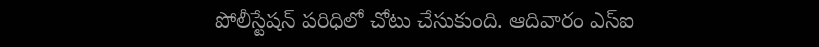పోలీస్టేషన్ పరిధిలో చోటు చేసుకుంది. ఆదివారం ఎస్ఐ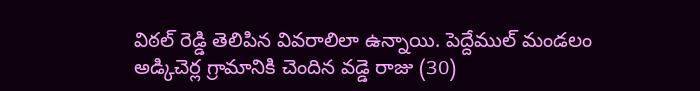విఠల్ రెడ్డి తెలిపిన వివరాలిలా ఉన్నాయి. పెద్దేముల్ మండలం అడ్కిచెర్ల గ్రామానికి చెందిన వడ్డె రాజు (30)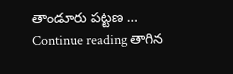తాండూరు పట్టణ … Continue reading తాగిన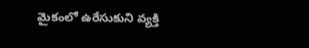మైకంలో ఉరేసుకుని వ్యక్తి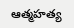ఆత్మహత్య